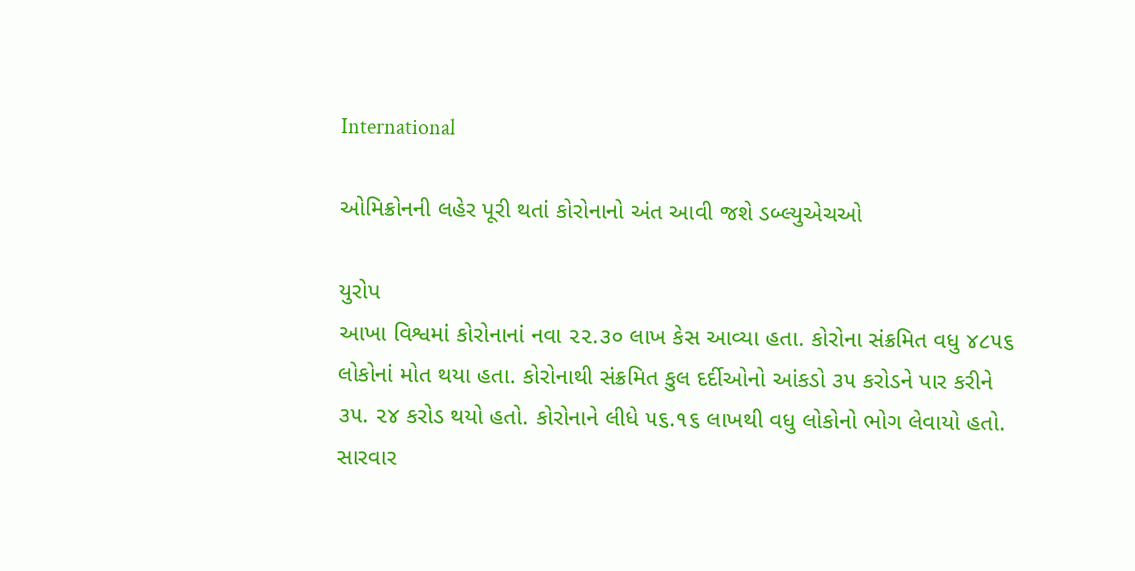International

ઓમિક્રોનની લહેર પૂરી થતાં કોરોનાનો અંત આવી જશે ડબ્લ્યુએચઓ

યુરોપ
આખા વિશ્વમાં કોરોનાનાં નવા ૨૨.૩૦ લાખ કેસ આવ્યા હતા. કોરોના સંક્રમિત વધુ ૪૮૫૬ લોકોનાં મોત થયા હતા. કોરોનાથી સંક્રમિત કુલ દર્દીઓનો આંકડો ૩૫ કરોડને પાર કરીને ૩૫. ૨૪ કરોડ થયો હતો. કોરોનાને લીધે ૫૬.૧૬ લાખથી વધુ લોકોનો ભોગ લેવાયો હતો. સારવાર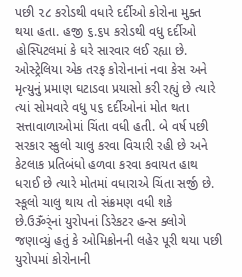પછી ૨૮ કરોડથી વધારે દર્દીઓ કોરોના મુક્ત થયા હતા. હજી ૬.૬૫ કરોડથી વધુ દર્દીઓ હોસ્પિટલમાં કે ઘરે સારવાર લઈ રહ્યા છે. ઓસ્ટ્રેલિયા એક તરફ કોરોનાનાં નવા કેસ અને મૃત્યુનું પ્રમાણ ઘટાડવા પ્રયાસો કરી રહ્યું છે ત્યારે ત્યાં સોમવારે વધુ ૫૬ દર્દીઓનાં મોત થતા સત્તાવાળાઓમાં ચિંતા વધી હતી. બે વર્ષ પછી સરકાર સ્કુલો ચાલુ કરવા વિચારી રહી છે અને કેટલાક પ્રતિબંધો હળવા કરવા કવાયત હાથ ધરાઈ છે ત્યારે મોતમાં વધારાએ ચિંતા સર્જી છે. સ્કૂલો ચાલુ થાય તો સંક્રમણ વધી શકે છે.ઉૐર્ંનાં યુરોપનાં ડિરેકટર હન્સ ક્લોગે જણાવ્યું હતું કે ઓમિક્રોનની લહેર પૂરી થયા પછી યુરોપમાં કોરોનાની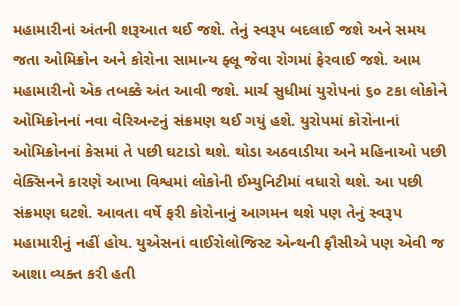મહામારીનાં અંતની શરૂઆત થઈ જશે. તેનું સ્વરૂપ બદલાઈ જશે અને સમય જતા ઓમિક્રોન અને કોરોના સામાન્ય ફ્લૂ જેવા રોગમાં ફેરવાઈ જશે. આમ મહામારીનો એક તબક્કે અંત આવી જશે. માર્ચ સુધીમાં યુરોપનાં ૬૦ ટકા લોકોને ઓમિક્રોનનાં નવા વેરિઅન્ટનું સંક્રમણ થઈ ગયું હશે. યુરોપમાં કોરોનાનાં ઓમિક્રોનનાં કેસમાં તે પછી ઘટાડો થશે. થોડા અઠવાડીયા અને મહિનાઓ પછી વેક્સિનને કારણે આખા વિશ્વમાં લોકોની ઈમ્યુનિટીમાં વધારો થશે. આ પછી સંક્રમણ ઘટશે. આવતા વર્ષે ફરી કોરોનાનું આગમન થશે પણ તેનું સ્વરૂપ મહામારીનું નહીં હોય. યુએસનાં વાઈરોલોજિસ્ટ એન્થની ફૌસીએ પણ એવી જ આશા વ્યક્ત કરી હતી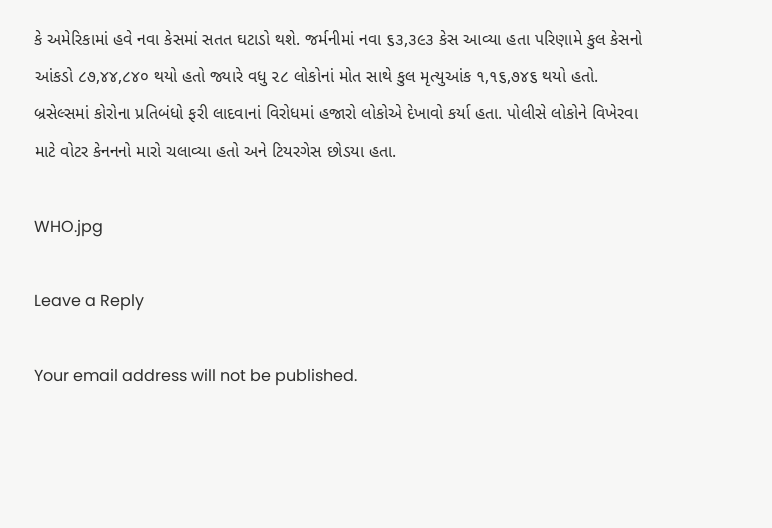કે અમેરિકામાં હવે નવા કેસમાં સતત ઘટાડો થશે. જર્મનીમાં નવા ૬૩,૩૯૩ કેસ આવ્યા હતા પરિણામે કુલ કેસનો આંકડો ૮૭,૪૪,૮૪૦ થયો હતો જ્યારે વધુ ૨૮ લોકોનાં મોત સાથે કુલ મૃત્યુઆંક ૧,૧૬,૭૪૬ થયો હતો. બ્રસેલ્સમાં કોરોના પ્રતિબંધો ફરી લાદવાનાં વિરોધમાં હજારો લોકોએ દેખાવો કર્યા હતા. પોલીસે લોકોને વિખેરવા માટે વોટર કેનનનો મારો ચલાવ્યા હતો અને ટિયરગેસ છોડયા હતા.

WHO.jpg

Leave a Reply

Your email address will not be published.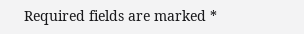Required fields are marked *